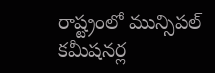రాష్ట్రంలో మున్సిపల్ కమీషనర్ల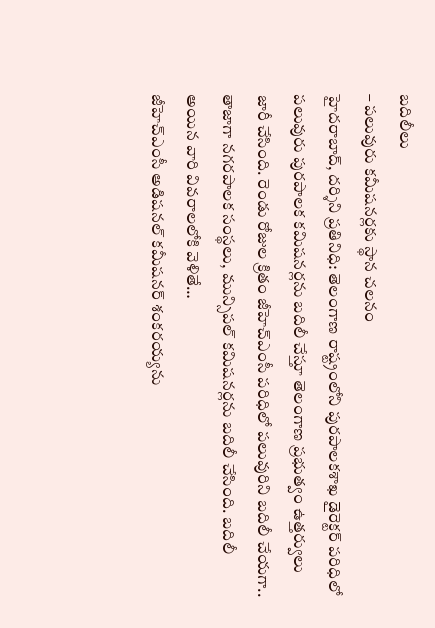బదిలీలు
– పలువురు కమీషనర్లకు స్థాన చలనం
హైదరాబాద్, దర్శిని ప్రతినిధి: తెలంగాణ రాష్ట్రంలోని పురపాలకశాఖ డైరెక్టర్ పరిధిలో పలువురు పురపాలక కమిషనర్లను బదిలీ చేస్తూ తెలంగాణ ప్రభుత్వం ఉత్తర్వులు జారీ చేసింది. రెండు రోజుల క్రితం జీహెచ్ఎంసీ పరిధిలో పలువురిని బదిలీ చేయగా.. తాజాగా నగరపాలక సంస్థలు, మున్సిపల్ కమిషనర్లను బదిలీ చేసింది. బదిలీ అయిన వారి వివరాలలోకి వెళితే…
జీహెచ్ఎంసీ అడిషనల్ కమీషనర్ శంకరయ్యను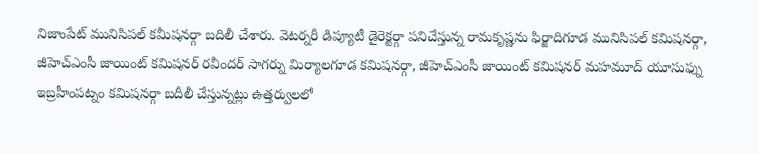నిజాంపేట్ మునిసిపల్ కమీషనర్గా బదిలీ చేశారు. వెటర్నరీ డిప్యూటీ డైరెక్టర్గా పనిచేస్తున్న రామకృష్ణను ఫిర్జాదిగూడ మునిసిపల్ కమిషనర్గా, జీహెచ్ఎంసీ జాయింట్ కమిషనర్ రవీందర్ సాగర్ను మిర్యాలగూడ కమిషనర్గా, జీహెచ్ఎంసీ జాయింట్ కమిషనర్ మహమూద్ యూసుఫ్ను ఇబ్రహీంపట్నం కమిషనర్గా బదీలీ చేస్తున్నట్లు ఉత్తర్వులలో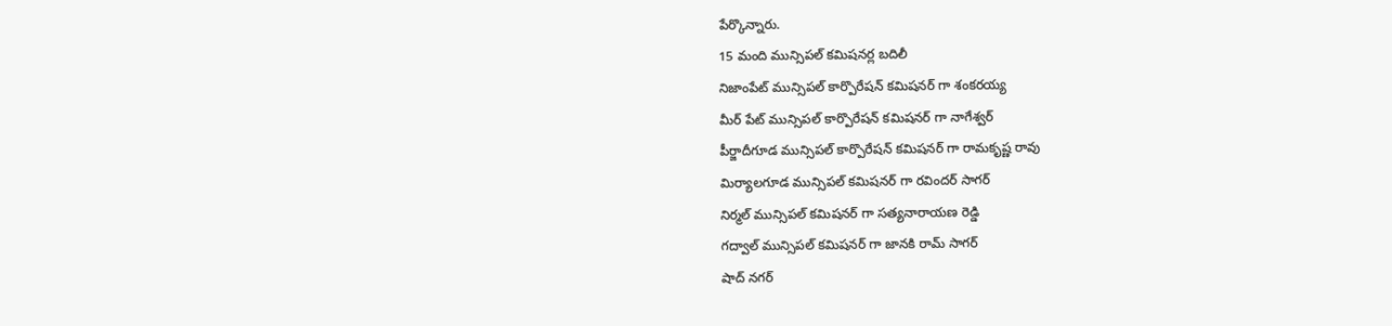పేర్కొన్నారు.
15 మంది మున్సిపల్ కమిషనర్ల బదిలీ
నిజాంపేట్ మున్సిపల్ కార్పొరేషన్ కమిషనర్ గా శంకరయ్య
మీర్ పేట్ మున్సిపల్ కార్పొరేషన్ కమిషనర్ గా నాగేశ్వర్
పీర్జాదీగూడ మున్సిపల్ కార్పొరేషన్ కమిషనర్ గా రామకృష్ణ రావు
మిర్యాలగూడ మున్సిపల్ కమిషనర్ గా రవిందర్ సాగర్
నిర్మల్ మున్సిపల్ కమిషనర్ గా సత్యనారాయణ రెడ్డి
గద్వాల్ మున్సిపల్ కమిషనర్ గా జానకి రామ్ సాగర్
షాద్ నగర్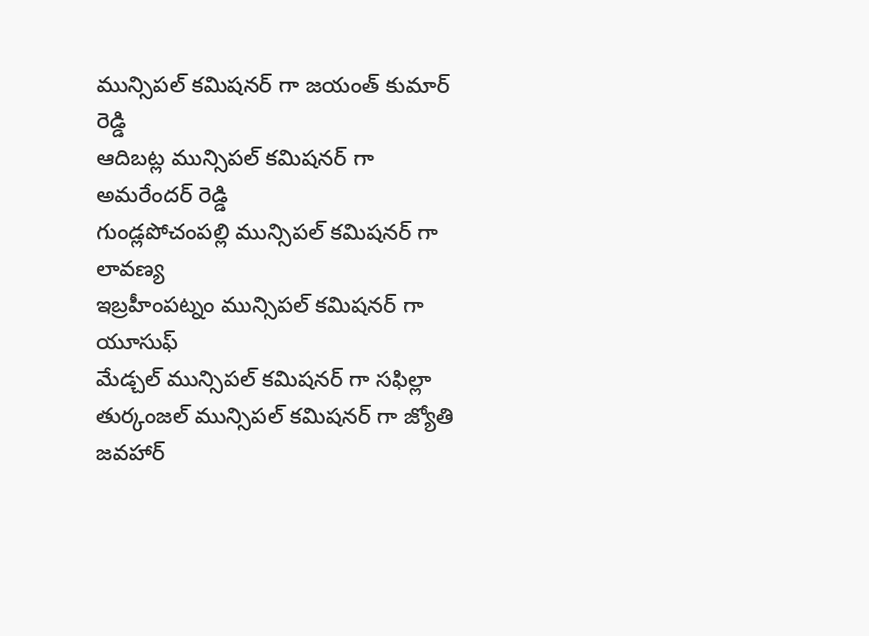మున్సిపల్ కమిషనర్ గా జయంత్ కుమార్ రెడ్డి
ఆదిబట్ల మున్సిపల్ కమిషనర్ గా అమరేందర్ రెడ్డి
గుండ్లపోచంపల్లి మున్సిపల్ కమిషనర్ గా లావణ్య
ఇబ్రహీంపట్నం మున్సిపల్ కమిషనర్ గా యూసుఫ్
మేడ్చల్ మున్సిపల్ కమిషనర్ గా సఫిల్లా
తుర్కంజల్ మున్సిపల్ కమిషనర్ గా జ్యోతి
జవహార్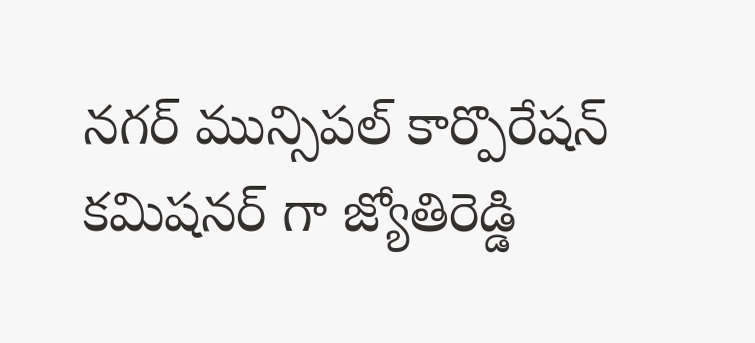నగర్ మున్సిపల్ కార్పొరేషన్ కమిషనర్ గా జ్యోతిరెడ్డి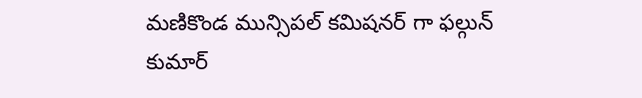మణికొండ మున్సిపల్ కమిషనర్ గా ఫల్గున్ కుమార్